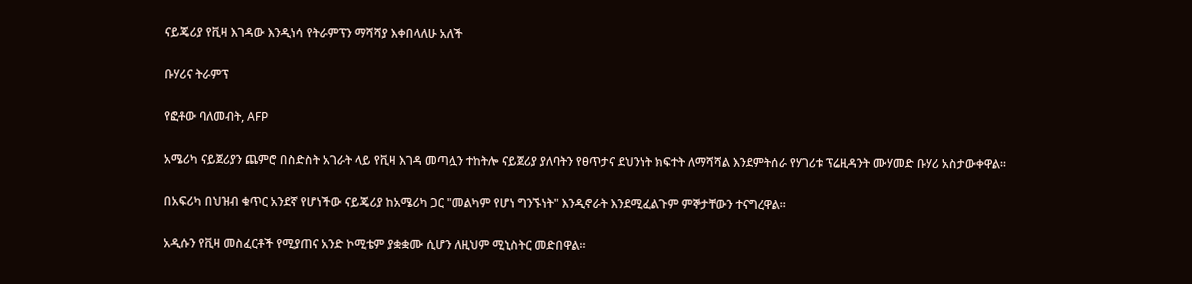ናይጄሪያ የቪዛ እገዳው እንዲነሳ የትራምፕን ማሻሻያ እቀበላለሁ አለች

ቡሃሪና ትራምፕ

የፎቶው ባለመብት, AFP

አሜሪካ ናይጀሪያን ጨምሮ በስድስት አገራት ላይ የቪዛ እገዳ መጣሏን ተከትሎ ናይጀሪያ ያለባትን የፀጥታና ደህንነት ክፍተት ለማሻሻል እንደምትሰራ የሃገሪቱ ፕሬዚዳንት ሙሃመድ ቡሃሪ አስታውቀዋል።

በአፍሪካ በህዝብ ቁጥር አንደኛ የሆነችው ናይጄሪያ ከአሜሪካ ጋር "መልካም የሆነ ግንኙነት" እንዲኖራት እንደሚፈልጉም ምኞታቸውን ተናግረዋል።

አዲሱን የቪዛ መስፈርቶች የሚያጠና አንድ ኮሚቴም ያቋቋሙ ሲሆን ለዚህም ሚኒስትር መድበዋል።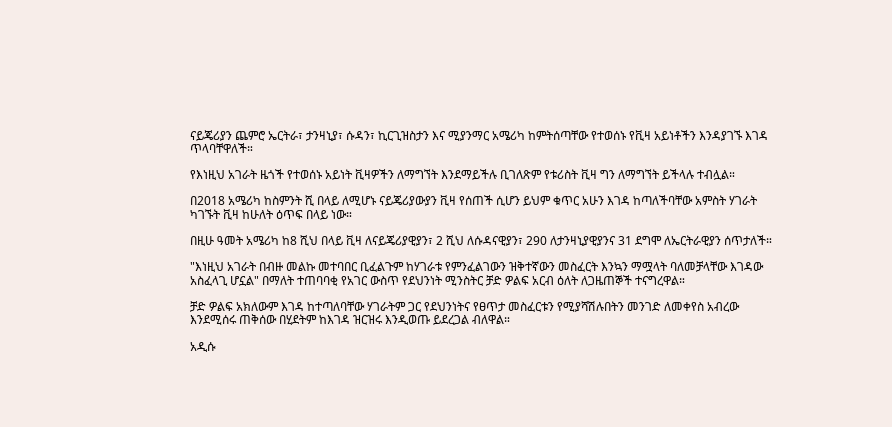ናይጄሪያን ጨምሮ ኤርትራ፣ ታንዛኒያ፣ ሱዳን፣ ኪርጊዝስታን እና ሚያንማር አሜሪካ ከምትሰጣቸው የተወሰኑ የቪዛ አይነቶችን እንዳያገኙ እገዳ ጥላባቸዋለች።

የእነዚህ አገራት ዜጎች የተወሰኑ አይነት ቪዛዎችን ለማግኘት እንደማይችሉ ቢገለጽም የቱሪስት ቪዛ ግን ለማግኘት ይችላሉ ተብሏል።

በ2018 አሜሪካ ከስምንት ሺ በላይ ለሚሆኑ ናይጄሪያውያን ቪዛ የሰጠች ሲሆን ይህም ቁጥር አሁን እገዳ ከጣለችባቸው አምስት ሃገራት ካገኙት ቪዛ ከሁለት ዕጥፍ በላይ ነው።

በዚሁ ዓመት አሜሪካ ከ8 ሺህ በላይ ቪዛ ለናይጄሪያዊያን፣ 2 ሺህ ለሱዳናዊያን፣ 290 ለታንዛኒያዊያንና 31 ደግሞ ለኤርትራዊያን ሰጥታለች።

"እነዚህ አገራት በብዙ መልኩ መተባበር ቢፈልጉም ከሃገራቱ የምንፈልገውን ዝቅተኛውን መስፈርት እንኳን ማሟላት ባለመቻላቸው እገዳው አስፈላጊ ሆኗል" በማለት ተጠባባቂ የአገር ውስጥ የደህንነት ሚንስትር ቻድ ዎልፍ አርብ ዕለት ለጋዜጠኞች ተናግረዋል።

ቻድ ዎልፍ አክለውም እገዳ ከተጣለባቸው ሃገራትም ጋር የደህንነትና የፀጥታ መስፈርቱን የሚያሻሽሉበትን መንገድ ለመቀየስ አብረው እንደሚሰሩ ጠቅሰው በሂደትም ከእገዳ ዝርዝሩ እንዲወጡ ይደረጋል ብለዋል።

አዲሱ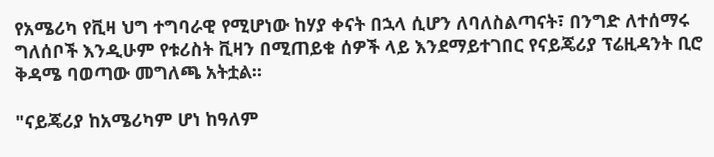የአሜሪካ የቪዛ ህግ ተግባራዊ የሚሆነው ከሃያ ቀናት በኋላ ሲሆን ለባለስልጣናት፣ በንግድ ለተሰማሩ ግለሰቦች እንዲሁም የቱሪስት ቪዛን በሚጠይቁ ሰዎች ላይ እንደማይተገበር የናይጄሪያ ፕሬዚዳንት ቢሮ ቅዳሜ ባወጣው መግለጫ አትቷል።

"ናይጄሪያ ከአሜሪካም ሆነ ከዓለም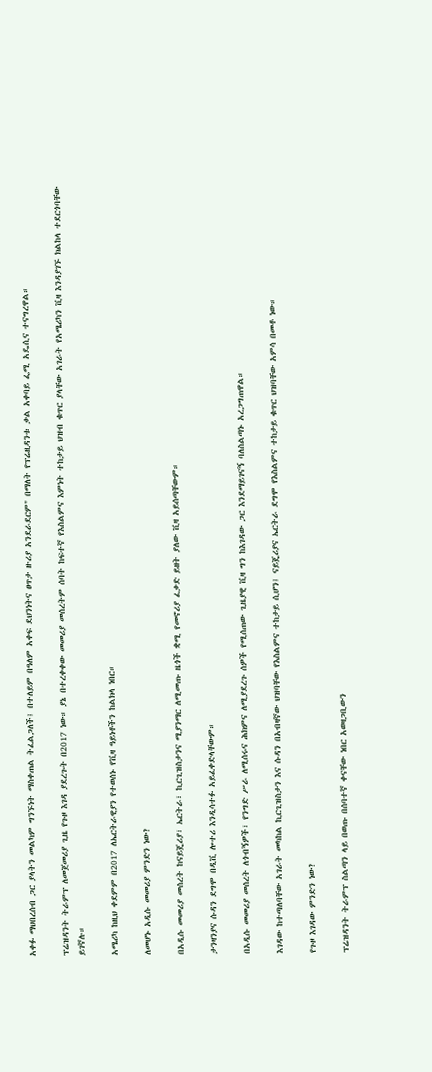አቀፉ ማህበረሰብ ጋር ያላትን መልካም ግንኙነት ማስቀጠል ትፈልጋለች፤ በተለይም በዓለም አቀፍ ደህንነትና ፀጥታ ዙሪያ አንደራደርም" በማለት የፕሬዚዳንቱ ቃል አቀባይ ፌሚ አዴሲና ተናግረዋል።

ፕሬዝዳንት ትራምፕ ለመጀመሪያ ጊዜ የጉዞ እገዳ ያደረጉት በ2017 ነው። ያኔ በተረቀቀው መመሪያ መሰረትም ሰባት ከፍተኛ የእስልምና እምነት ተከታይ ህዝብ ቁጥር ያላቸው አገራት የአሜሪካን ቪዛ እንዳያገኙ ክልከላ ተደርጎባቸው ይገኛሉ።

አሜሪካ ከዚህ ቀደምም በ2017 ለኤርትራዊያን የተወሰኑ የቪዛ ዓይነቶችን ከልክላ ነበር።

ለመሆኑ አዲሱ መመሪያ ምንድን ነው?

በአዲሱ መመሪያ መሰረት ከናይጄሪያ፣ ኤርትራ፣ ኪርጊዝስታንና ሚያንማር ለሚመጡ ዜጎች ቋሚ የመኖሪያ ፈቃድ ይዘት ያለው ቪዛ አይሰጣቸውም።

ታንዛንያና ሱዳን ደግሞ በዲቪ ሎተሪ እንዲሳተፉ አይፈቀድላቸውም።

በአዲሱ መመሪያ መሰረት ለጎብኝዎች፣ የንግድ ሥራ ለሚሰሩና ሕክምና ለሚያደረጉ ሰዎች የሚሰጠው ጊዜያዊ ቪዛ ግን ከእገዳው ጋር እንደማይገናኝ ባለስልጣኑ አረጋግጠዋል።

እገዳው ከተጣለባቸው አገራት መካከል ኪርጊዝስታን እና ሱዳን በአብዛኛው ህዝባቸው የእስልምና ተከታይ ሲሆን፤ ናይጄሪያና ኤርትራ ደግሞ የእስልምና ተከታይ ቁጥር ህዝባቸው አምሳ በመቶ ነው።

የጉዞ እገዳው ምንድን ነው?

ፕሬዝዳንት ትራምፕ ስልጣን ላይ በወጡ በሰባተኛ ቀናቸው ነበር አወዛጋቢውን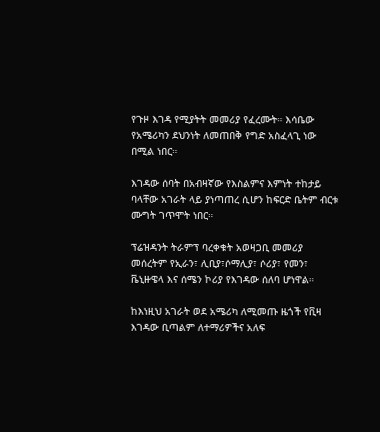የጉዞ እገዳ የሚያትት መመሪያ የፈረሙት። እሳቤው የአሜሪካን ደህንነት ለመጠበቅ የግድ አስፈላጊ ነው በሚል ነበር።

እገዳው ሰባት በአብዛኛው የእስልምና እምነት ተከታይ ባላቸው አገራት ላይ ያነጣጠረ ሲሆን ከፍርድ ቤትም ብርቱ ሙግት ገጥሞት ነበር።

ፕሬዝዳንት ትራምፕ ባረቀቁት አወዛጋቢ መመሪያ መሰረትም የኢራን፣ ሊቢያ፣ሶማሊያ፣ ሶሪያ፣ የመን፣ ቬኒዙዌላ እና ሰሜን ኮሪያ የእገዳው ሰለባ ሆነዋል።

ከእነዚህ አገራት ወደ አሜሪካ ለሚመጡ ዜጎች የቪዛ እገዳው ቢጣልም ለተማሪዎችና አለፍ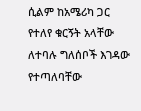ሲልም ከአሜሪካ ጋር የተለየ ቁርኝት አላቸው ለተባሉ ግለሰቦች እገዳው የተጣለባቸው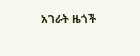አገራት ዜጎች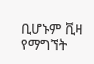ቢሆኑም ቪዛ የማግኘት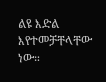ልዩ እድል እየተመቻቸላቸው ነው።